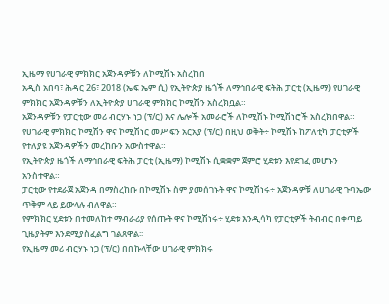ኢዜማ የሀገራዊ ምክክር አጀንዳዎቹን ለኮሚሽኑ አስረከበ
አዲስ አበባ፣ ሕዳር 26፣ 2018 (ኤፍ ኤም ሲ) የኢትዮጵያ ዜጎች ለማኅበራዊ ፍትሕ ፓርቲ (ኢዜማ) የሀገራዊ ምክክር አጀንዳዎቹን ለኢትዮጵያ ሀገራዊ ምክክር ኮሚሽን አስረክቧል።
አጀንዳዎቹን የፓርቲው መሪ ብርሃኑ ነጋ (ፕ/ር) እና ሌሎች አመራሮች ለኮሚሽኑ ኮሚሽነሮች አስረክበዋል።
የሀገራዊ ምክክር ኮሚሽን ዋና ኮሚሽነር መሥፍን አርአያ (ፕ/ር) በዚህ ወቅት÷ ኮሚሽኑ ከፖለቲካ ፓርቲዎች የተለያዩ አጀንዳዎችን መረከቡን አውስተዋል።
የኢትዮጵያ ዜጎች ለማኅበራዊ ፍትሕ ፓርቲ (ኢዜማ) ኮሚሽኑ ሲቋቋም ጀምሮ ሂደቱን እየደገፈ መሆኑን አንስተዋል።
ፓርቲው የተደራጀ አጀንዳ በማስረከቡ በኮሚሽኑ ስም ያመሰገኑት ዋና ኮሚሽነሩ÷ አጀንዳዎቹ ለሀገራዊ ጉባኤው ጥቅም ላይ ይውላሉ ብለዋል።
የምክክር ሂደቱን በተመለከተ ማብራሪያ የሰጡት ዋና ኮሚሽነሩ÷ ሂደቱ እንዲሳካ የፓርቲዎች ትብብር በቀጣይ ጊዜያትም እንደሚያስፈልግ ገልጸዋል፡፡
የኢዜማ መሪ ብርሃኑ ነጋ (ፕ/ር) በበኩላቸው ሀገራዊ ምክክሩ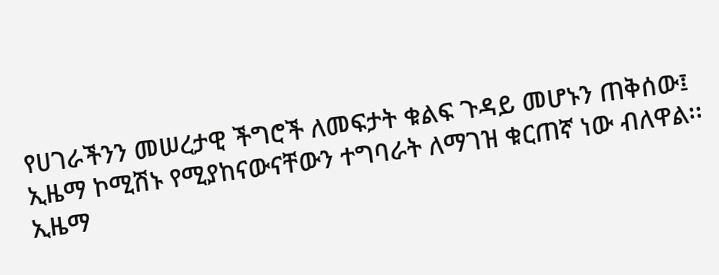የሀገራችንን መሠረታዊ ችግሮች ለመፍታት ቁልፍ ጉዳይ መሆኑን ጠቅሰው፤ ኢዜማ ኮሚሽኑ የሚያከናውናቸውን ተግባራት ለማገዝ ቁርጠኛ ነው ብለዋል፡፡
ኢዜማ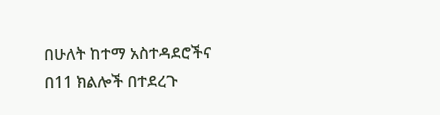በሁለት ከተማ አስተዳደሮችና በ11 ክልሎች በተደረጉ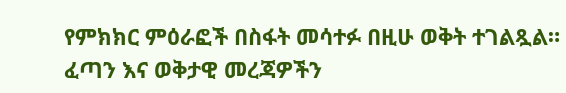የምክክር ምዕራፎች በስፋት መሳተፉ በዚሁ ወቅት ተገልጿል።
ፈጣን እና ወቅታዊ መረጃዎችን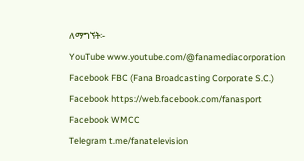ለማግኘት፡-
YouTube www.youtube.com/@fanamediacorporation
Facebook FBC (Fana Broadcasting Corporate S.C.)
Facebook https://web.facebook.com/fanasport
Facebook WMCC
Telegram t.me/fanatelevision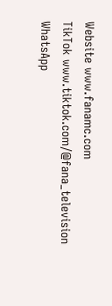Website www.fanamc.com
TikTok www.tiktok.com/@fana_television
WhatsApp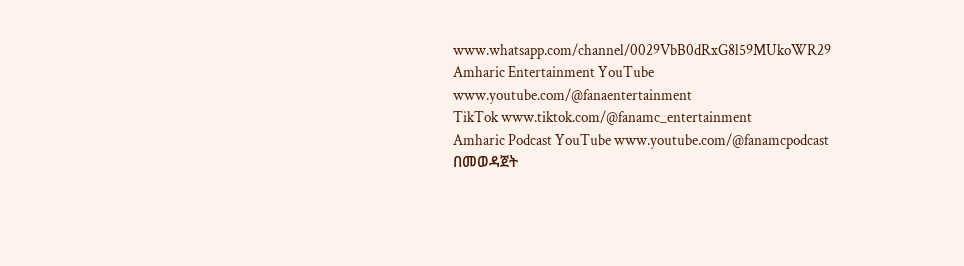www.whatsapp.com/channel/0029VbB0dRxG8l59MUkoWR29
Amharic Entertainment YouTube www.youtube.com/@fanaentertainment
TikTok www.tiktok.com/@fanamc_entertainment
Amharic Podcast YouTube www.youtube.com/@fanamcpodcast በመወዳጀት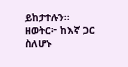ይከታተሉን፡፡
ዘወትር፦ ከእኛ ጋር ስለሆኑ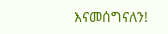እናመሰግናለን!